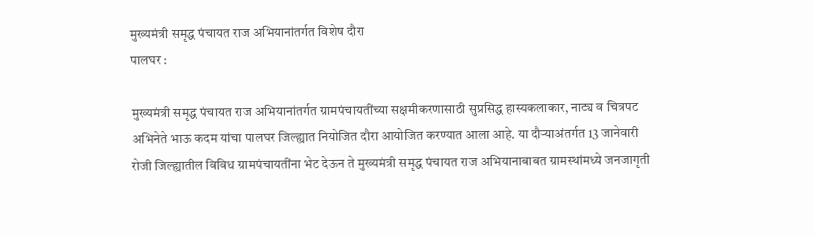मुख्यमंत्री समृद्ध पंचायत राज अभियानांतर्गत विशेष दौरा
पालघर :

मुख्यमंत्री समृद्ध पंचायत राज अभियानांतर्गत ग्रामपंचायतींच्या सक्षमीकरणासाठी सुप्रसिद्ध हास्यकलाकार, नाट्य व चित्रपट अभिनेते भाऊ कदम यांचा पालघर जिल्ह्यात नियोजित दौरा आयोजित करण्यात आला आहे. या दौऱ्याअंतर्गत 13 जानेवारी रोजी जिल्ह्यातील विविध ग्रामपंचायतींना भेट देऊन ते मुख्यमंत्री समृद्ध पंचायत राज अभियानाबाबत ग्रामस्थांमध्ये जनजागृती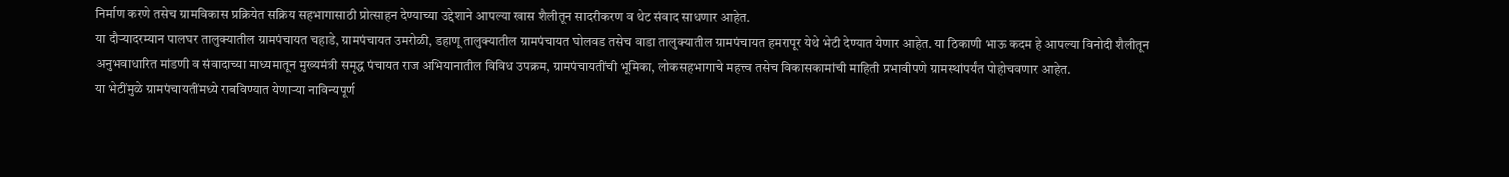निर्माण करणे तसेच ग्रामविकास प्रक्रियेत सक्रिय सहभागासाठी प्रोत्साहन देण्याच्या उद्देशाने आपल्या खास शैलीतून सादरीकरण व थेट संवाद साधणार आहेत.
या दौऱ्यादरम्यान पालघर तालुक्यातील ग्रामपंचायत चहाडे, ग्रामपंचायत उमरोळी, डहाणू तालुक्यातील ग्रामपंचायत घोलवड तसेच वाडा तालुक्यातील ग्रामपंचायत हमरापूर येथे भेटी देण्यात येणार आहेत. या ठिकाणी भाऊ कदम हे आपल्या विनोदी शैलीतून अनुभवाधारित मांडणी व संवादाच्या माध्यमातून मुख्यमंत्री समृद्ध पंचायत राज अभियानातील विविध उपक्रम, ग्रामपंचायतींची भूमिका, लोकसहभागाचे महत्त्व तसेच विकासकामांची माहिती प्रभावीपणे ग्रामस्थांपर्यंत पोहोचवणार आहेत.
या भेटींमुळे ग्रामपंचायतींमध्ये राबविण्यात येणाऱ्या नाविन्यपूर्ण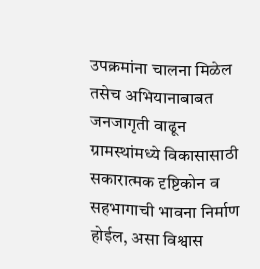उपक्रमांना चालना मिळेल तसेच अभियानाबाबत जनजागृती वाढून ग्रामस्थांमध्ये विकासासाठी सकारात्मक दृष्टिकोन व सहभागाची भावना निर्माण होईल, असा विश्वास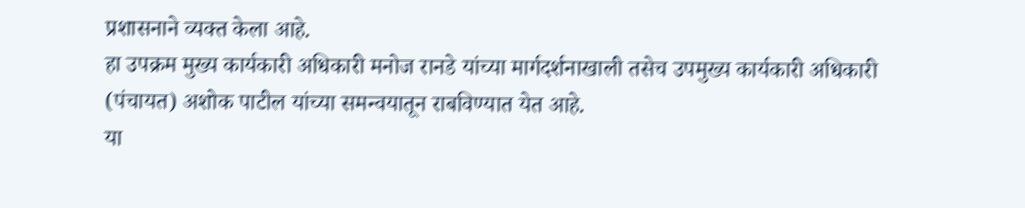प्रशासनाने व्यक्त केला आहे.
हा उपक्रम मुख्य कार्यकारी अधिकारी मनोज रानडे यांच्या मार्गदर्शनाखाली तसेच उपमुख्य कार्यकारी अधिकारी (पंचायत) अशोक पाटील यांच्या समन्वयातून राबविण्यात येत आहे.
या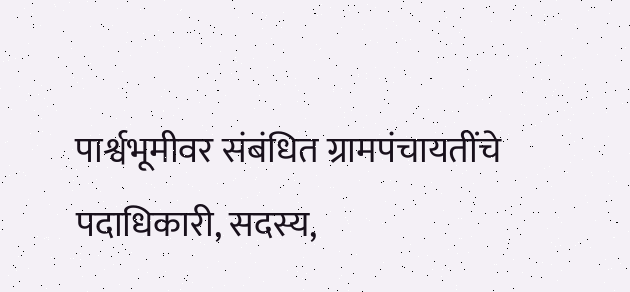पार्श्वभूमीवर संबंधित ग्रामपंचायतींचे पदाधिकारी, सदस्य,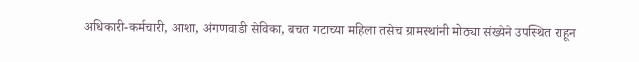अधिकारी-कर्मचारी, आशा, अंगणवाडी सेविका, बचत गटाच्या महिला तसेच ग्रामस्थांनी मोठ्या संख्येने उपस्थित राहून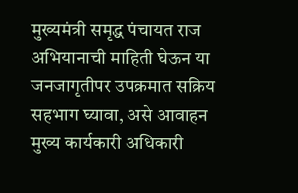मुख्यमंत्री समृद्ध पंचायत राज अभियानाची माहिती घेऊन या जनजागृतीपर उपक्रमात सक्रिय सहभाग घ्यावा, असे आवाहन मुख्य कार्यकारी अधिकारी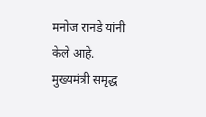मनोज रानडे यांनी केले आहे.
मुख्यमंत्री समृद्ध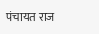पंचायत राज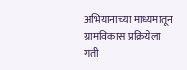अभियानाच्या माध्यमातून ग्रामविकास प्रक्रियेला गती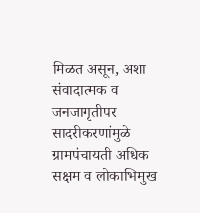मिळत असून, अशा संवादात्मक व जनजागृतीपर सादरीकरणांमुळे ग्रामपंचायती अधिक सक्षम व लोकाभिमुख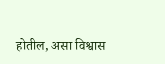होतील, असा विश्वास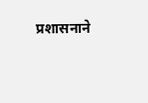प्रशासनाने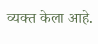व्यक्त केला आहे.